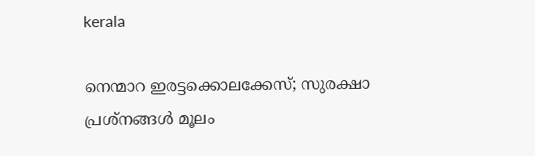kerala

നെന്മാറ ഇരട്ടക്കൊലക്കേസ്; സുരക്ഷാ പ്രശ്‌നങ്ങള്‍ മൂലം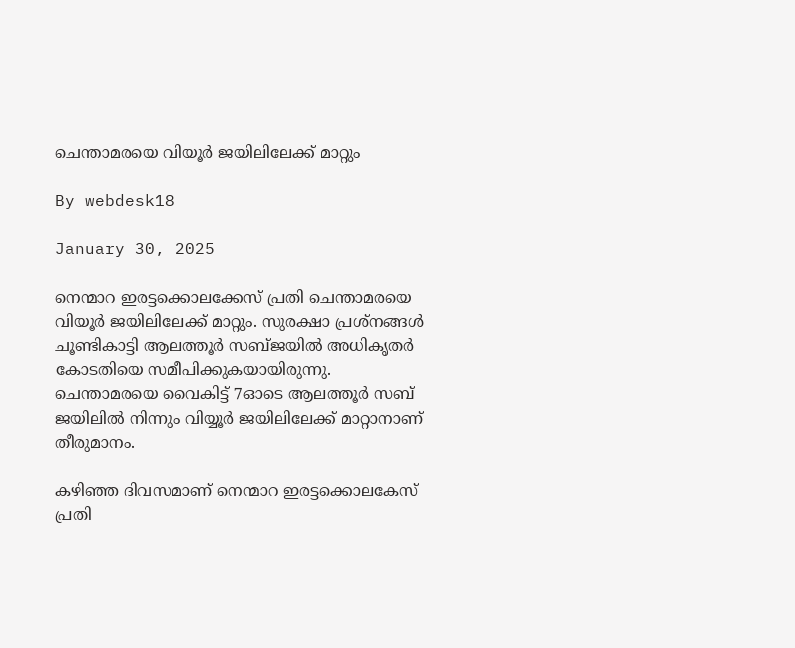ചെന്താമരയെ വിയൂര്‍ ജയിലിലേക്ക് മാറ്റും

By webdesk18

January 30, 2025

നെന്മാറ ഇരട്ടക്കൊലക്കേസ് പ്രതി ചെന്താമരയെ വിയൂര്‍ ജയിലിലേക്ക് മാറ്റും. സുരക്ഷാ പ്രശ്‌നങ്ങള്‍ ചൂണ്ടികാട്ടി ആലത്തൂര്‍ സബ്ജയില്‍ അധികൃതര്‍ കോടതിയെ സമീപിക്കുകയായിരുന്നു. ചെന്താമരയെ വൈകിട്ട് 7ഓടെ ആലത്തൂര്‍ സബ് ജയിലില്‍ നിന്നും വിയ്യൂര്‍ ജയിലിലേക്ക് മാറ്റാനാണ് തീരുമാനം.

കഴിഞ്ഞ ദിവസമാണ് നെന്മാറ ഇരട്ടക്കൊലകേസ് പ്രതി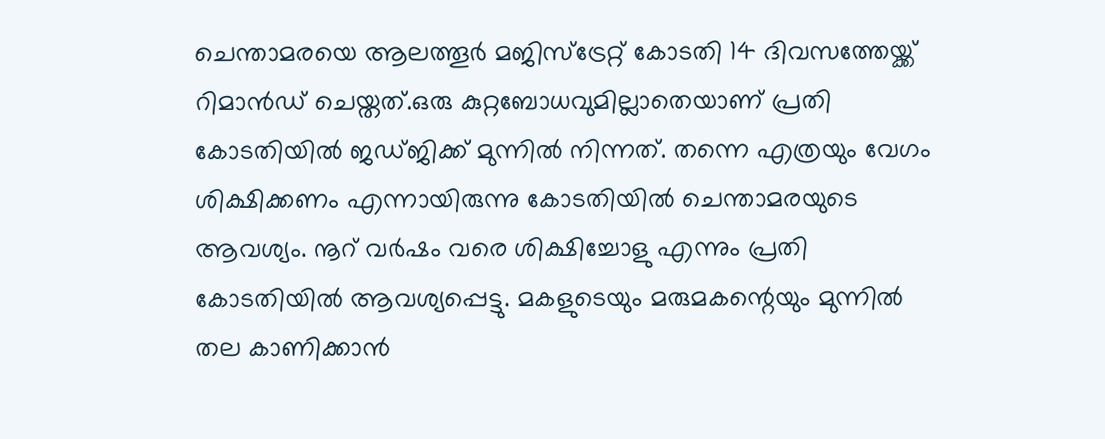ചെന്താമരയെ ആലത്തൂര്‍ മജിസ്‌ട്രേറ്റ് കോടതി 14 ദിവസത്തേയ്ക്ക് റിമാന്‍ഡ് ചെയ്തത്.ഒരു കുറ്റബോധവുമില്ലാതെയാണ് പ്രതി കോടതിയില്‍ ജഡ്ജിക്ക് മുന്നില്‍ നിന്നത്. തന്നെ എത്രയും വേഗം ശിക്ഷിക്കണം എന്നായിരുന്നു കോടതിയില്‍ ചെന്താമരയുടെ ആവശ്യം. നൂറ് വര്‍ഷം വരെ ശിക്ഷിച്ചോളു എന്നും പ്രതി കോടതിയില്‍ ആവശ്യപ്പെട്ടു. മകളുടെയും മരുമകന്റെയും മുന്നില്‍ തല കാണിക്കാന്‍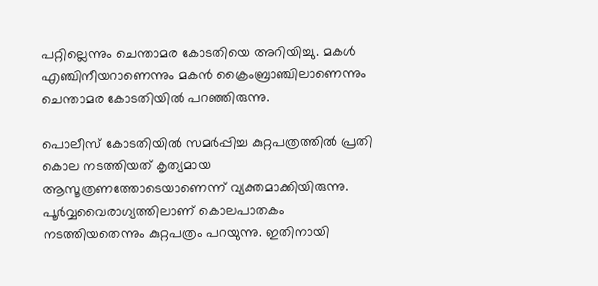പറ്റില്ലെന്നും ചെന്താമര കോടതിയെ അറിയിച്ചു. മകള്‍ എഞ്ചിനീയറാണെന്നും മകന്‍ ക്രൈംബ്രാഞ്ചിലാണെന്നും ചെന്താമര കോടതിയില്‍ പറഞ്ഞിരുന്നു.

പൊലീസ് കോടതിയില്‍ സമര്‍പ്പിച്ച കുറ്റപത്രത്തില്‍ പ്രതി കൊല നടത്തിയത് കൃത്യമായ ആസൂത്രണത്തോടെയാണെന്ന് വ്യക്തമാക്കിയിരുന്നു. പൂര്‍വ്വവൈരാഗ്യത്തിലാണ് കൊലപാതകം നടത്തിയതെന്നും കുറ്റപത്രം പറയുന്നു. ഇതിനായി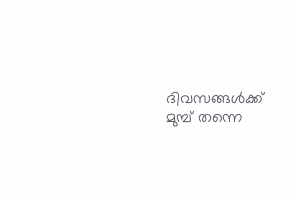ദിവസങ്ങള്‍ക്ക് മുമ്പ് തന്നെ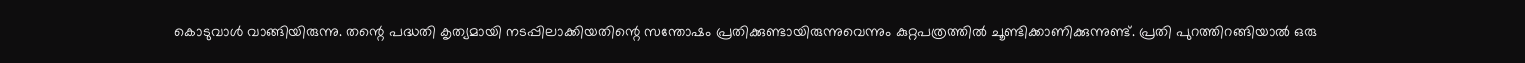കൊടുവാള്‍ വാങ്ങിയിരുന്നു. തന്റെ പദ്ധതി കൃത്യമായി നടപ്പിലാക്കിയതിന്റെ സന്തോഷം പ്രതിക്കുണ്ടായിരുന്നുവെന്നും കുറ്റപത്രത്തില്‍ ചൂണ്ടിക്കാണിക്കുന്നുണ്ട്. പ്രതി പുറത്തിറങ്ങിയാല്‍ ഒരു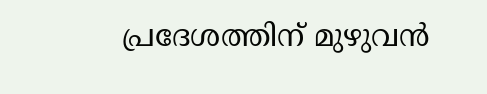പ്രദേശത്തിന് മുഴുവന്‍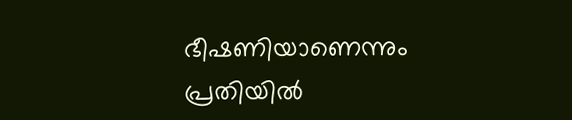ഭീഷണിയാണെന്നും പ്രതിയില്‍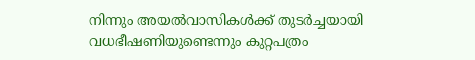നിന്നും അയല്‍വാസികള്‍ക്ക് തുടര്‍ച്ചയായി വധഭീഷണിയുണ്ടെന്നും കുറ്റപത്രം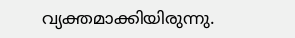വ്യക്തമാക്കിയിരുന്നു.